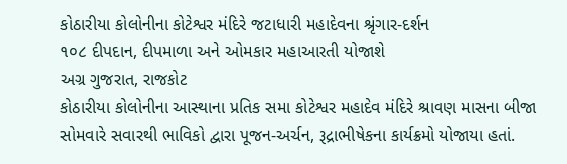કોઠારીયા કોલોનીના કોટેશ્વર મંદિરે જટાધારી મહાદેવના શ્રૃંગાર-દર્શન
૧૦૮ દીપદાન, દીપમાળા અને ઓમકાર મહાઆરતી યોજાશે
અગ્ર ગુજરાત, રાજકોટ
કોઠારીયા કોલોનીના આસ્થાના પ્રતિક સમા કોટેશ્વર મહાદેવ મંદિરે શ્રાવણ માસના બીજા સોમવારે સવારથી ભાવિકો દ્વારા પૂજન-અર્ચન, રૂદ્રાભીષેકના કાર્યક્રમો યોજાયા હતાં.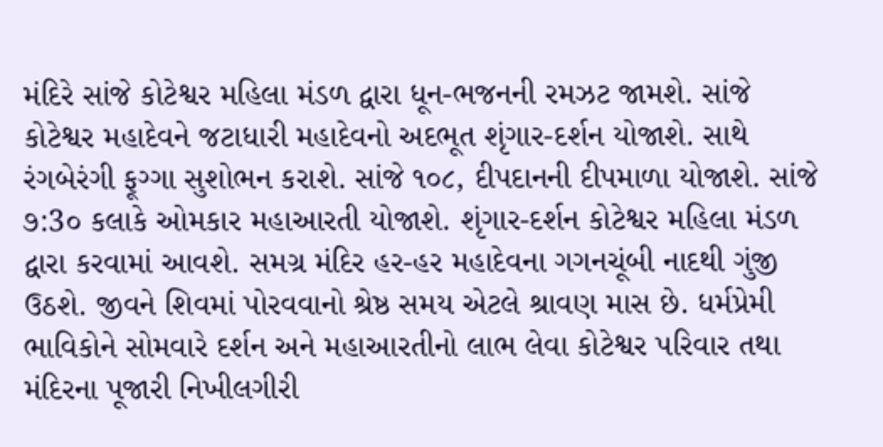મંદિરે સાંજે કોટેશ્વર મહિલા મંડળ દ્વારા ધૂન-ભજનની રમઝટ જામશે. સાંજે કોટેશ્વર મહાદેવને જટાધારી મહાદેવનો અદભૂત શૃંગાર-દર્શન યોજાશે. સાથે રંગબેરંગી ફૂગ્ગા સુશોભન કરાશે. સાંજે ૧૦૮, દીપદાનની દીપમાળા યોજાશે. સાંજે ૭:3૦ કલાકે ઓમકાર મહાઆરતી યોજાશે. શૃંગાર-દર્શન કોટેશ્વર મહિલા મંડળ દ્વારા કરવામાં આવશે. સમગ્ર મંદિર હર-હર મહાદેવના ગગનચૂંબી નાદથી ગુંજી ઉઠશે. જીવને શિવમાં પોરવવાનો શ્રેષ્ઠ સમય એટલે શ્રાવણ માસ છે. ધર્મપ્રેમી ભાવિકોને સોમવારે દર્શન અને મહાઆરતીનો લાભ લેવા કોટેશ્વર પરિવાર તથા મંદિરના પૂજારી નિખીલગીરી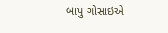બાપુ ગોસાઇએ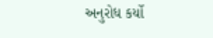અનુરોધ કર્યો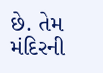છે. તેમ મંદિરની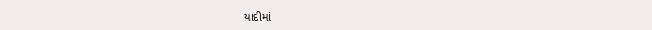યાદીમાં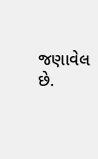જણાવેલ છે.